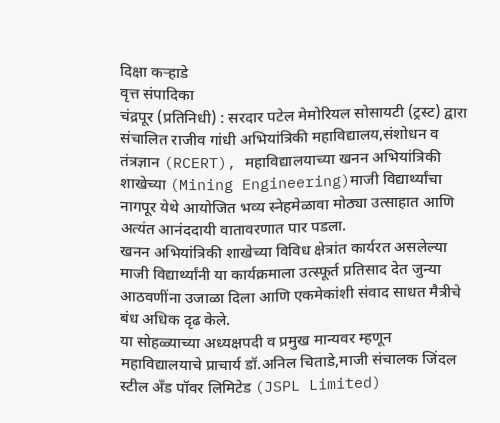दिक्षा कऱ्हाडे
वृत्त संपादिका
चंद्रपूर (प्रतिनिधी) : सरदार पटेल मेमोरियल सोसायटी (ट्रस्ट) द्वारा संचालित राजीव गांधी अभियांत्रिकी महाविद्यालय,संशोधन व तंत्रज्ञान (RCERT), महाविद्यालयाच्या खनन अभियांत्रिकी शाखेच्या (Mining Engineering)माजी विद्यार्थ्यांचा नागपूर येथे आयोजित भव्य स्नेहमेळावा मोठ्या उत्साहात आणि अत्यंत आनंददायी वातावरणात पार पडला.
खनन अभियांत्रिकी शाखेच्या विविध क्षेत्रांत कार्यरत असलेल्या माजी विद्यार्थ्यांनी या कार्यक्रमाला उत्स्फूर्त प्रतिसाद देत जुन्या आठवणींना उजाळा दिला आणि एकमेकांशी संवाद साधत मैत्रीचे बंध अधिक दृढ केले.
या सोहळ्याच्या अध्यक्षपदी व प्रमुख मान्यवर म्हणून महाविद्यालयाचे प्राचार्य डॉ.अनिल चिताडे,माजी संचालक जिंदल स्टील अँड पॉवर लिमिटेड (JSPL Limited)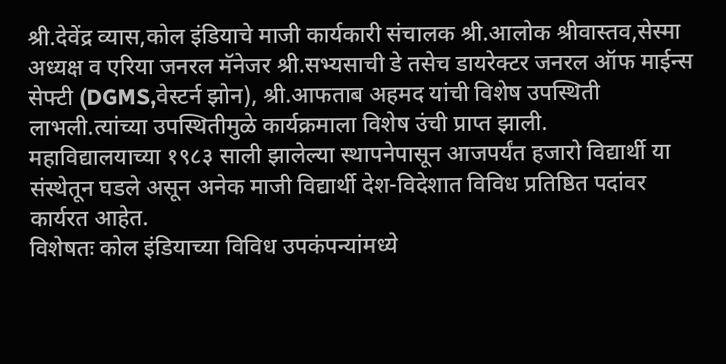श्री.देवेंद्र व्यास,कोल इंडियाचे माजी कार्यकारी संचालक श्री.आलोक श्रीवास्तव,सेस्मा अध्यक्ष व एरिया जनरल मॅनेजर श्री.सभ्यसाची डे तसेच डायरेक्टर जनरल ऑफ माईन्स सेफ्टी (DGMS,वेस्टर्न झोन), श्री.आफताब अहमद यांची विशेष उपस्थिती लाभली.त्यांच्या उपस्थितीमुळे कार्यक्रमाला विशेष उंची प्राप्त झाली.
महाविद्यालयाच्या १९८३ साली झालेल्या स्थापनेपासून आजपर्यंत हजारो विद्यार्थी या संस्थेतून घडले असून अनेक माजी विद्यार्थी देश-विदेशात विविध प्रतिष्ठित पदांवर कार्यरत आहेत.
विशेषतः कोल इंडियाच्या विविध उपकंपन्यांमध्ये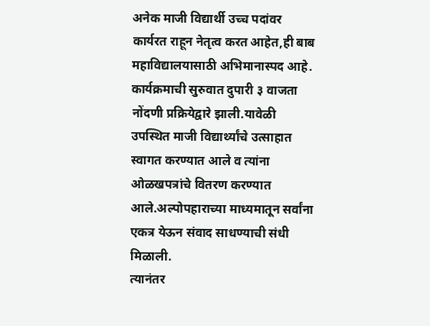अनेक माजी विद्यार्थी उच्च पदांवर कार्यरत राहून नेतृत्व करत आहेत,ही बाब महाविद्यालयासाठी अभिमानास्पद आहे.
कार्यक्रमाची सुरुवात दुपारी ३ वाजता नोंदणी प्रक्रियेद्वारे झाली.यावेळी उपस्थित माजी विद्यार्थ्यांचे उत्साहात स्वागत करण्यात आले व त्यांना ओळखपत्रांचे वितरण करण्यात आले.अल्पोपहाराच्या माध्यमातून सर्वांना एकत्र येऊन संवाद साधण्याची संधी मिळाली.
त्यानंतर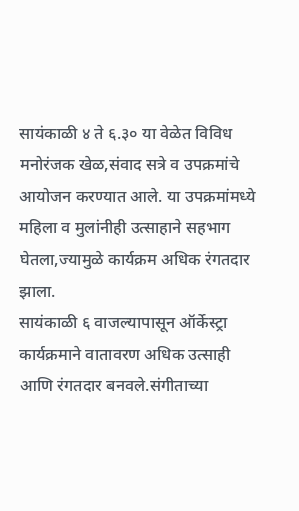सायंकाळी ४ ते ६.३० या वेळेत विविध मनोरंजक खेळ,संवाद सत्रे व उपक्रमांचे आयोजन करण्यात आले. या उपक्रमांमध्ये महिला व मुलांनीही उत्साहाने सहभाग घेतला,ज्यामुळे कार्यक्रम अधिक रंगतदार झाला.
सायंकाळी ६ वाजल्यापासून ऑर्केस्ट्रा कार्यक्रमाने वातावरण अधिक उत्साही आणि रंगतदार बनवले.संगीताच्या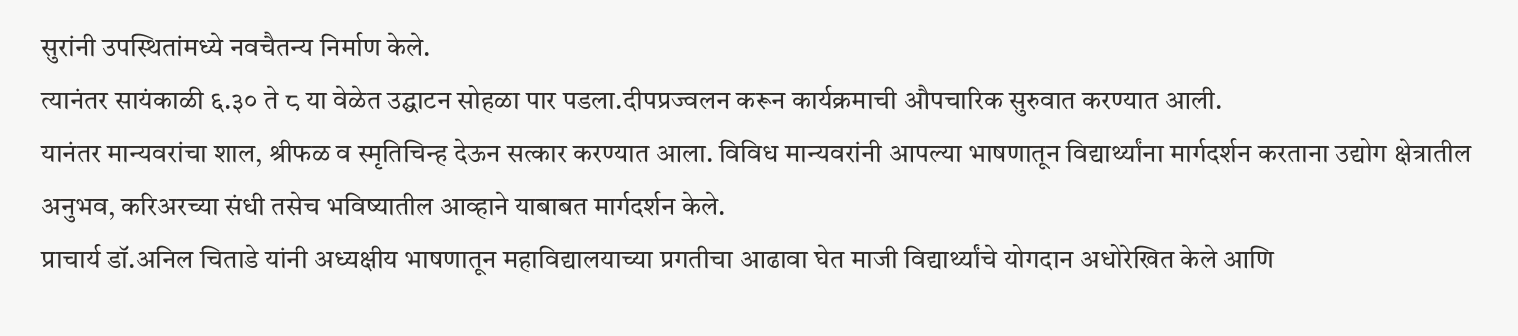सुरांनी उपस्थितांमध्ये नवचैतन्य निर्माण केले.
त्यानंतर सायंकाळी ६.३० ते ८ या वेळेत उद्घाटन सोहळा पार पडला.दीपप्रज्वलन करून कार्यक्रमाची औपचारिक सुरुवात करण्यात आली.
यानंतर मान्यवरांचा शाल, श्रीफळ व स्मृतिचिन्ह देऊन सत्कार करण्यात आला. विविध मान्यवरांनी आपल्या भाषणातून विद्यार्थ्यांना मार्गदर्शन करताना उद्योग क्षेत्रातील अनुभव, करिअरच्या संधी तसेच भविष्यातील आव्हाने याबाबत मार्गदर्शन केले.
प्राचार्य डॉ.अनिल चिताडे यांनी अध्यक्षीय भाषणातून महाविद्यालयाच्या प्रगतीचा आढावा घेत माजी विद्यार्थ्यांचे योगदान अधोरेखित केले आणि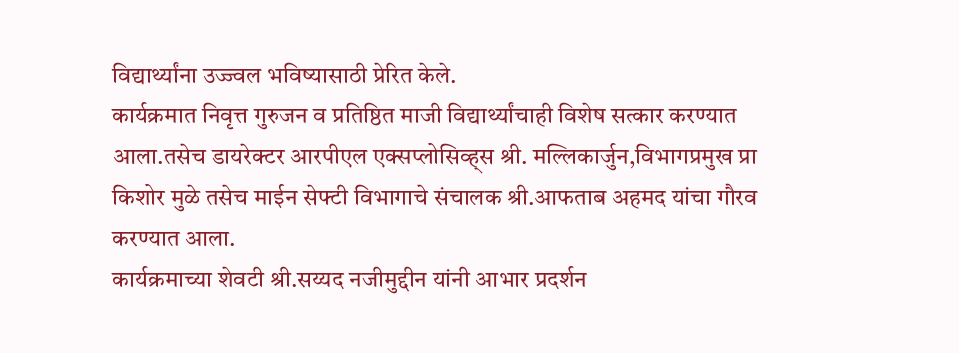विद्यार्थ्यांना उज्ज्वल भविष्यासाठी प्रेरित केले.
कार्यक्रमात निवृत्त गुरुजन व प्रतिष्ठित माजी विद्यार्थ्यांचाही विशेष सत्कार करण्यात आला.तसेच डायरेक्टर आरपीएल एक्सप्लोसिव्ह्स श्री. मल्लिकार्जुन,विभागप्रमुख प्रा किशोर मुळे तसेच माईन सेफ्टी विभागाचे संचालक श्री.आफताब अहमद यांचा गौरव करण्यात आला.
कार्यक्रमाच्या शेवटी श्री.सय्यद नजीमुद्दीन यांनी आभार प्रदर्शन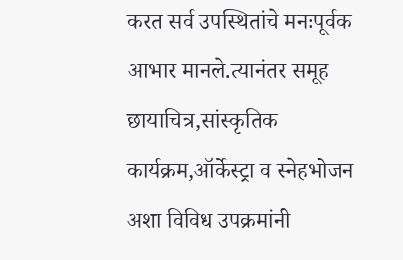करत सर्व उपस्थितांचे मनःपूर्वक आभार मानले.त्यानंतर समूह छायाचित्र,सांस्कृतिक कार्यक्रम,ऑर्केस्ट्रा व स्नेहभोजन अशा विविध उपक्रमांनी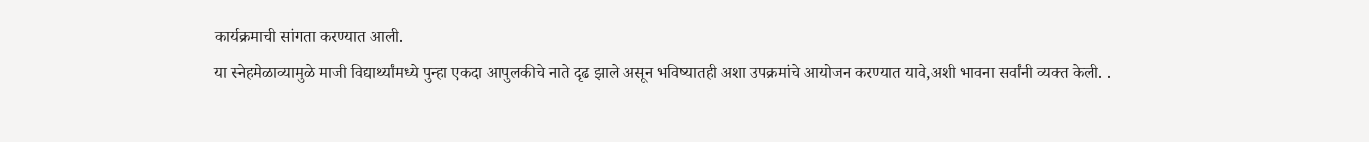कार्यक्रमाची सांगता करण्यात आली.
या स्नेहमेळाव्यामुळे माजी विद्यार्थ्यांमध्ये पुन्हा एकदा आपुलकीचे नाते दृढ झाले असून भविष्यातही अशा उपक्रमांचे आयोजन करण्यात यावे,अशी भावना सर्वांनी व्यक्त केली. .